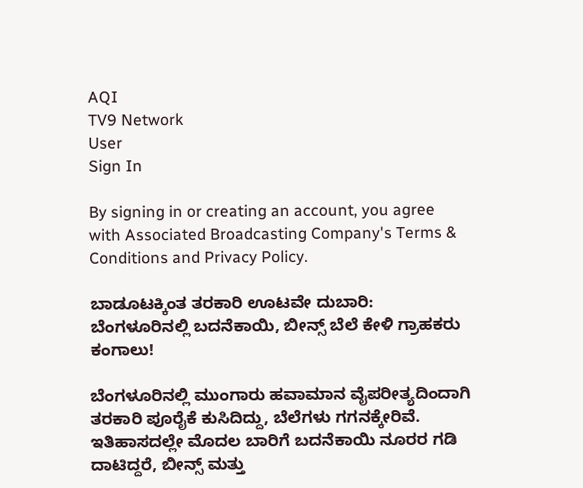AQI
TV9 Network
User
Sign In

By signing in or creating an account, you agree with Associated Broadcasting Company's Terms & Conditions and Privacy Policy.

ಬಾಡೂಟಕ್ಕಿಂತ ತರಕಾರಿ ಊಟವೇ ದುಬಾರಿ: ಬೆಂಗಳೂರಿನಲ್ಲಿ ಬದನೆಕಾಯಿ, ಬೀನ್ಸ್ ಬೆಲೆ ಕೇಳಿ ಗ್ರಾಹಕರು ಕಂಗಾಲು!

ಬೆಂಗಳೂರಿನಲ್ಲಿ ಮುಂಗಾರು ಹವಾಮಾನ ವೈಪರೀತ್ಯದಿಂದಾಗಿ ತರಕಾರಿ ಪೂರೈಕೆ ಕುಸಿದಿದ್ದು, ಬೆಲೆಗಳು ಗಗನಕ್ಕೇರಿವೆ. ಇತಿಹಾಸದಲ್ಲೇ ಮೊದಲ ಬಾರಿಗೆ ಬದನೆಕಾಯಿ ನೂರರ ಗಡಿ ದಾಟಿದ್ದರೆ, ಬೀನ್ಸ್ ಮತ್ತು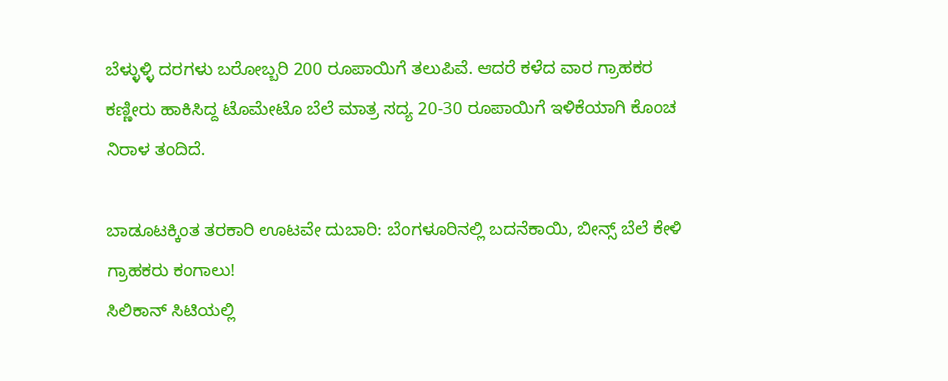ಬೆಳ್ಳುಳ್ಳಿ ದರಗಳು ಬರೋಬ್ಬರಿ 200 ರೂಪಾಯಿಗೆ ತಲುಪಿವೆ. ಆದರೆ ಕಳೆದ ವಾರ ಗ್ರಾಹಕರ ಕಣ್ಣೀರು ಹಾಕಿಸಿದ್ದ ಟೊಮೇಟೊ ಬೆಲೆ ಮಾತ್ರ ಸದ್ಯ 20-30 ರೂಪಾಯಿಗೆ ಇಳಿಕೆಯಾಗಿ ಕೊಂಚ ನಿರಾಳ ತಂದಿದೆ.

ಬಾಡೂಟಕ್ಕಿಂತ ತರಕಾರಿ ಊಟವೇ ದುಬಾರಿ: ಬೆಂಗಳೂರಿನಲ್ಲಿ ಬದನೆಕಾಯಿ, ಬೀನ್ಸ್ ಬೆಲೆ ಕೇಳಿ ಗ್ರಾಹಕರು ಕಂಗಾಲು!
ಸಿಲಿಕಾನ್ ಸಿಟಿಯಲ್ಲಿ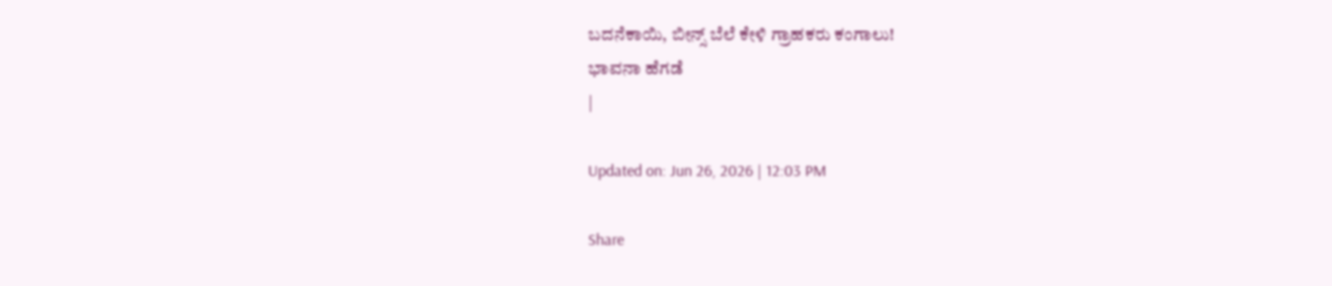ಬದನೆಕಾಯಿ, ಬೀನ್ಸ್ ಬೆಲೆ ಕೇಳಿ ಗ್ರಾಹಕರು ಕಂಗಾಲು!
ಭಾವನಾ ಹೆಗಡೆ
|

Updated on: Jun 26, 2026 | 12:03 PM

Share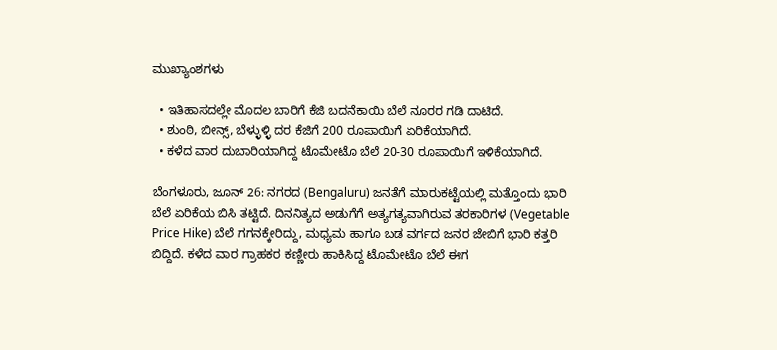ಮುಖ್ಯಾಂಶಗಳು

  • ಇತಿಹಾಸದಲ್ಲೇ ಮೊದಲ ಬಾರಿಗೆ ಕೆಜಿ ಬದನೆಕಾಯಿ ಬೆಲೆ ನೂರರ ಗಡಿ ದಾಟಿದೆ.
  • ಶುಂಠಿ, ಬೀನ್ಸ್, ಬೆಳ್ಳುಳ್ಳಿ ದರ ಕೆಜಿಗೆ 200 ರೂಪಾಯಿಗೆ ಏರಿಕೆಯಾಗಿದೆ.
  • ಕಳೆದ ವಾರ ದುಬಾರಿಯಾಗಿದ್ದ ಟೊಮೇಟೊ ಬೆಲೆ 20-30 ರೂಪಾಯಿಗೆ ಇಳಿಕೆಯಾಗಿದೆ.

ಬೆಂಗಳೂರು, ಜೂನ್ 26: ನಗರದ (Bengaluru) ಜನತೆಗೆ ಮಾರುಕಟ್ಟೆಯಲ್ಲಿ ಮತ್ತೊಂದು ಭಾರಿ ಬೆಲೆ ಏರಿಕೆಯ ಬಿಸಿ ತಟ್ಟಿದೆ. ದಿನನಿತ್ಯದ ಅಡುಗೆಗೆ ಅತ್ಯಗತ್ಯವಾಗಿರುವ ತರಕಾರಿಗಳ (Vegetable Price Hike) ಬೆಲೆ ಗಗನಕ್ಕೇರಿದ್ದು, ಮಧ್ಯಮ ಹಾಗೂ ಬಡ ವರ್ಗದ ಜನರ ಜೇಬಿಗೆ ಭಾರಿ ಕತ್ತರಿ ಬಿದ್ದಿದೆ. ಕಳೆದ ವಾರ ಗ್ರಾಹಕರ ಕಣ್ಣೀರು ಹಾಕಿಸಿದ್ದ ಟೊಮೇಟೊ ಬೆಲೆ ಈಗ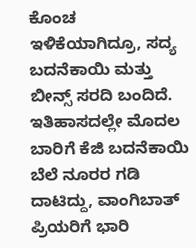ಕೊಂಚ ಇಳಿಕೆಯಾಗಿದ್ರೂ, ಸದ್ಯ ಬದನೆಕಾಯಿ ಮತ್ತು ಬೀನ್ಸ್ ಸರದಿ ಬಂದಿದೆ. ಇತಿಹಾಸದಲ್ಲೇ ಮೊದಲ ಬಾರಿಗೆ ಕೆಜಿ ಬದನೆಕಾಯಿ ಬೆಲೆ ನೂರರ ಗಡಿ ದಾಟಿದ್ದು, ವಾಂಗಿಬಾತ್ ಪ್ರಿಯರಿಗೆ ಭಾರಿ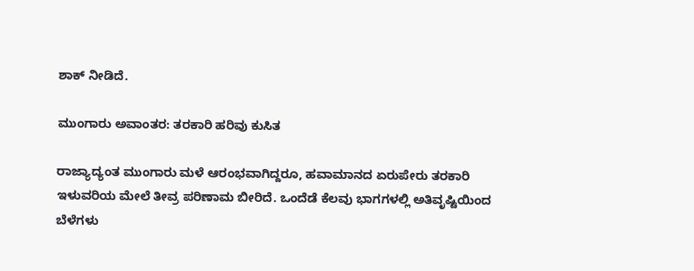ಶಾಕ್ ನೀಡಿದೆ.

ಮುಂಗಾರು ಅವಾಂತರ: ತರಕಾರಿ ಹರಿವು ಕುಸಿತ

ರಾಜ್ಯಾದ್ಯಂತ ಮುಂಗಾರು ಮಳೆ ಆರಂಭವಾಗಿದ್ದರೂ, ಹವಾಮಾನದ ಏರುಪೇರು ತರಕಾರಿ ಇಳುವರಿಯ ಮೇಲೆ ತೀವ್ರ ಪರಿಣಾಮ ಬೀರಿದೆ. ಒಂದೆಡೆ ಕೆಲವು ಭಾಗಗಳಲ್ಲಿ ಅತಿವೃಷ್ಟಿಯಿಂದ ಬೆಳೆಗಳು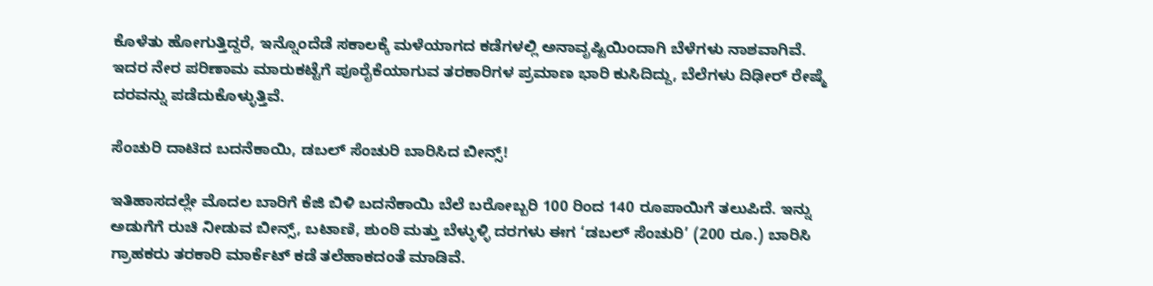ಕೊಳೆತು ಹೋಗುತ್ತಿದ್ದರೆ, ಇನ್ನೊಂದೆಡೆ ಸಕಾಲಕ್ಕೆ ಮಳೆಯಾಗದ ಕಡೆಗಳಲ್ಲಿ ಅನಾವೃಷ್ಟಿಯಿಂದಾಗಿ ಬೆಳೆಗಳು ನಾಶವಾಗಿವೆ. ಇದರ ನೇರ ಪರಿಣಾಮ ಮಾರುಕಟ್ಟೆಗೆ ಪೂರೈಕೆಯಾಗುವ ತರಕಾರಿಗಳ ಪ್ರಮಾಣ ಭಾರಿ ಕುಸಿದಿದ್ದು, ಬೆಲೆಗಳು ದಿಢೀರ್ ರೇಷ್ಮೆ ದರವನ್ನು ಪಡೆದುಕೊಳ್ಳುತ್ತಿವೆ.

ಸೆಂಚುರಿ ದಾಟಿದ ಬದನೆಕಾಯಿ, ಡಬಲ್ ಸೆಂಚುರಿ ಬಾರಿಸಿದ ಬೀನ್ಸ್!

ಇತಿಹಾಸದಲ್ಲೇ ಮೊದಲ ಬಾರಿಗೆ ಕೆಜಿ ಬಿಳಿ ಬದನೆಕಾಯಿ ಬೆಲೆ ಬರೋಬ್ಬರಿ 100 ರಿಂದ 140 ರೂಪಾಯಿಗೆ ತಲುಪಿದೆ. ಇನ್ನು ಅಡುಗೆಗೆ ರುಚಿ ನೀಡುವ ಬೀನ್ಸ್, ಬಟಾಣಿ, ಶುಂಠಿ ಮತ್ತು ಬೆಳ್ಳುಳ್ಳಿ ದರಗಳು ಈಗ ‘ಡಬಲ್ ಸೆಂಚುರಿ’ (200 ರೂ.) ಬಾರಿಸಿ ಗ್ರಾಹಕರು ತರಕಾರಿ ಮಾರ್ಕೆಟ್ ಕಡೆ ತಲೆಹಾಕದಂತೆ ಮಾಡಿವೆ.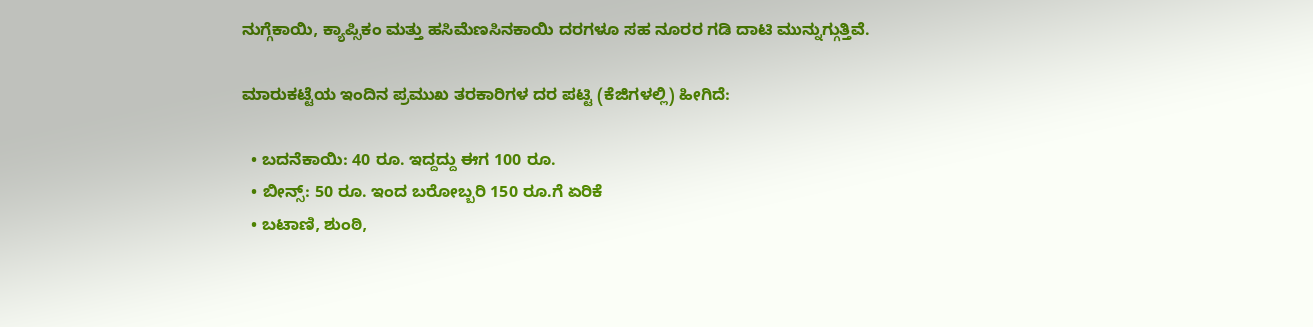ನುಗ್ಗೆಕಾಯಿ, ಕ್ಯಾಪ್ಸಿಕಂ ಮತ್ತು ಹಸಿಮೆಣಸಿನಕಾಯಿ ದರಗಳೂ ಸಹ ನೂರರ ಗಡಿ ದಾಟಿ ಮುನ್ನುಗ್ಗುತ್ತಿವೆ.

ಮಾರುಕಟ್ಟೆಯ ಇಂದಿನ ಪ್ರಮುಖ ತರಕಾರಿಗಳ ದರ ಪಟ್ಟಿ (ಕೆಜಿಗಳಲ್ಲಿ) ಹೀಗಿದೆ:

  • ಬದನೆಕಾಯಿ: 40 ರೂ. ಇದ್ದದ್ದು ಈಗ 100 ರೂ.
  • ಬೀನ್ಸ್: 50 ರೂ. ಇಂದ ಬರೋಬ್ಬರಿ 150 ರೂ.ಗೆ ಏರಿಕೆ
  • ಬಟಾಣಿ, ಶುಂಠಿ,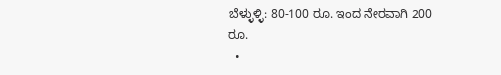ಬೆಳ್ಳುಳ್ಳಿ: 80-100 ರೂ. ಇಂದ ನೇರವಾಗಿ 200 ರೂ.
  •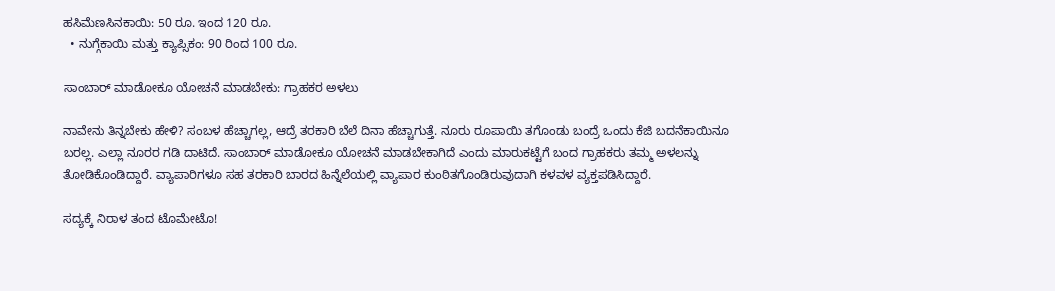ಹಸಿಮೆಣಸಿನಕಾಯಿ: 50 ರೂ. ಇಂದ 120 ರೂ.
  • ನುಗ್ಗೆಕಾಯಿ ಮತ್ತು ಕ್ಯಾಪ್ಸಿಕಂ: 90 ರಿಂದ 100 ರೂ.

ಸಾಂಬಾರ್ ಮಾಡೋಕೂ ಯೋಚನೆ ಮಾಡಬೇಕು: ಗ್ರಾಹಕರ ಅಳಲು

ನಾವೇನು ತಿನ್ನಬೇಕು ಹೇಳಿ? ಸಂಬಳ ಹೆಚ್ಚಾಗಲ್ಲ, ಆದ್ರೆ ತರಕಾರಿ ಬೆಲೆ ದಿನಾ ಹೆಚ್ಚಾಗುತ್ತೆ. ನೂರು ರೂಪಾಯಿ ತಗೊಂಡು ಬಂದ್ರೆ ಒಂದು ಕೆಜಿ ಬದನೆಕಾಯಿನೂ ಬರಲ್ಲ. ಎಲ್ಲಾ ನೂರರ ಗಡಿ ದಾಟಿದೆ. ಸಾಂಬಾರ್ ಮಾಡೋಕೂ ಯೋಚನೆ ಮಾಡಬೇಕಾಗಿದೆ ಎಂದು ಮಾರುಕಟ್ಟೆಗೆ ಬಂದ ಗ್ರಾಹಕರು ತಮ್ಮ ಅಳಲನ್ನು ತೋಡಿಕೊಂಡಿದ್ದಾರೆ. ವ್ಯಾಪಾರಿಗಳೂ ಸಹ ತರಕಾರಿ ಬಾರದ ಹಿನ್ನೆಲೆಯಲ್ಲಿ ವ್ಯಾಪಾರ ಕುಂಠಿತಗೊಂಡಿರುವುದಾಗಿ ಕಳವಳ ವ್ಯಕ್ತಪಡಿಸಿದ್ದಾರೆ.

ಸದ್ಯಕ್ಕೆ ನಿರಾಳ ತಂದ ಟೊಮೇಟೊ!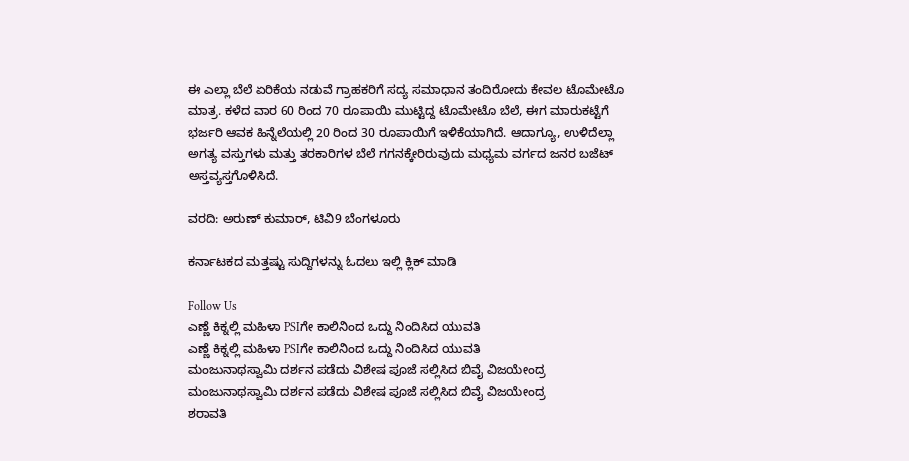ಈ ಎಲ್ಲಾ ಬೆಲೆ ಏರಿಕೆಯ ನಡುವೆ ಗ್ರಾಹಕರಿಗೆ ಸದ್ಯ ಸಮಾಧಾನ ತಂದಿರೋದು ಕೇವಲ ಟೊಮೇಟೊ ಮಾತ್ರ. ಕಳೆದ ವಾರ 60 ರಿಂದ 70 ರೂಪಾಯಿ ಮುಟ್ಟಿದ್ದ ಟೊಮೇಟೊ ಬೆಲೆ, ಈಗ ಮಾರುಕಟ್ಟೆಗೆ ಭರ್ಜರಿ ಆವಕ ಹಿನ್ನೆಲೆಯಲ್ಲಿ 20 ರಿಂದ 30 ರೂಪಾಯಿಗೆ ಇಳಿಕೆಯಾಗಿದೆ. ಆದಾಗ್ಯೂ, ಉಳಿದೆಲ್ಲಾ ಅಗತ್ಯ ವಸ್ತುಗಳು ಮತ್ತು ತರಕಾರಿಗಳ ಬೆಲೆ ಗಗನಕ್ಕೇರಿರುವುದು ಮಧ್ಯಮ ವರ್ಗದ ಜನರ ಬಜೆಟ್‌ ಅಸ್ತವ್ಯಸ್ತಗೊಳಿಸಿದೆ.

ವರದಿ: ಅರುಣ್ ಕುಮಾರ್, ಟಿವಿ9 ಬೆಂಗಳೂರು

ಕರ್ನಾಟಕದ ಮತ್ತಷ್ಟು ಸುದ್ದಿಗಳನ್ನು ಓದಲು ಇಲ್ಲಿ ಕ್ಲಿಕ್ ಮಾಡಿ

Follow Us
ಎಣ್ಣೆ ಕಿಕ್ನಲ್ಲಿ ಮಹಿಳಾ PSIಗೇ ಕಾಲಿನಿಂದ ಒದ್ದು ನಿಂದಿಸಿದ ಯುವತಿ
ಎಣ್ಣೆ ಕಿಕ್ನಲ್ಲಿ ಮಹಿಳಾ PSIಗೇ ಕಾಲಿನಿಂದ ಒದ್ದು ನಿಂದಿಸಿದ ಯುವತಿ
ಮಂಜುನಾಥಸ್ವಾಮಿ ದರ್ಶನ ಪಡೆದು ವಿಶೇಷ ಪೂಜೆ ಸಲ್ಲಿಸಿದ ಬಿವೈ ವಿಜಯೇಂದ್ರ
ಮಂಜುನಾಥಸ್ವಾಮಿ ದರ್ಶನ ಪಡೆದು ವಿಶೇಷ ಪೂಜೆ ಸಲ್ಲಿಸಿದ ಬಿವೈ ವಿಜಯೇಂದ್ರ
ಶರಾವತಿ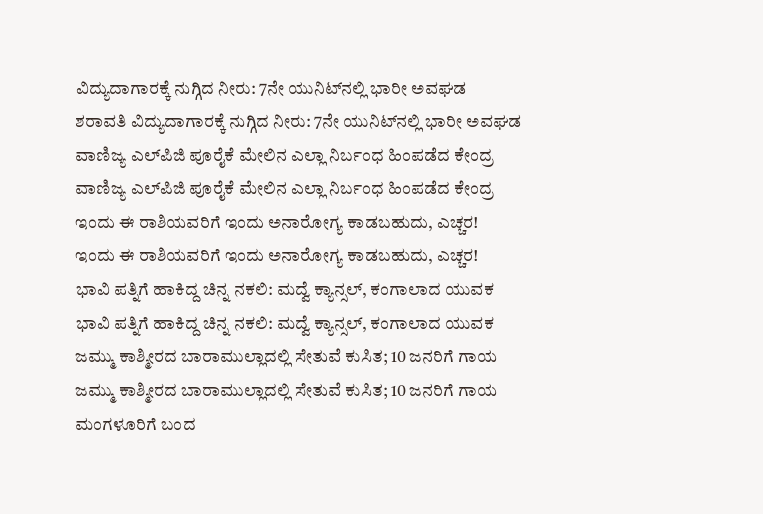ವಿದ್ಯುದಾಗಾರಕ್ಕೆ ನುಗ್ಗಿದ ನೀರು: 7ನೇ ಯುನಿಟ್‌ನಲ್ಲಿ ಭಾರೀ ಅವಘಡ
ಶರಾವತಿ ವಿದ್ಯುದಾಗಾರಕ್ಕೆ ನುಗ್ಗಿದ ನೀರು: 7ನೇ ಯುನಿಟ್‌ನಲ್ಲಿ ಭಾರೀ ಅವಘಡ
ವಾಣಿಜ್ಯ ಎಲ್‌ಪಿಜಿ ಪೂರೈಕೆ ಮೇಲಿನ ಎಲ್ಲಾ ನಿರ್ಬಂಧ ಹಿಂಪಡೆದ ಕೇಂದ್ರ
ವಾಣಿಜ್ಯ ಎಲ್‌ಪಿಜಿ ಪೂರೈಕೆ ಮೇಲಿನ ಎಲ್ಲಾ ನಿರ್ಬಂಧ ಹಿಂಪಡೆದ ಕೇಂದ್ರ
ಇಂದು ಈ ರಾಶಿಯವರಿಗೆ ಇಂದು ಅನಾರೋಗ್ಯ ಕಾಡಬಹುದು, ಎಚ್ಚರ!
ಇಂದು ಈ ರಾಶಿಯವರಿಗೆ ಇಂದು ಅನಾರೋಗ್ಯ ಕಾಡಬಹುದು, ಎಚ್ಚರ!
ಭಾವಿ ಪತ್ನಿಗೆ ಹಾಕಿದ್ದ ಚಿನ್ನ ನಕಲಿ: ಮದ್ವೆ ಕ್ಯಾನ್ಸಲ್, ಕಂಗಾಲಾದ ಯುವಕ
ಭಾವಿ ಪತ್ನಿಗೆ ಹಾಕಿದ್ದ ಚಿನ್ನ ನಕಲಿ: ಮದ್ವೆ ಕ್ಯಾನ್ಸಲ್, ಕಂಗಾಲಾದ ಯುವಕ
ಜಮ್ಮು ಕಾಶ್ಮೀರದ ಬಾರಾಮುಲ್ಲಾದಲ್ಲಿ ಸೇತುವೆ ಕುಸಿತ; 10 ಜನರಿಗೆ ಗಾಯ
ಜಮ್ಮು ಕಾಶ್ಮೀರದ ಬಾರಾಮುಲ್ಲಾದಲ್ಲಿ ಸೇತುವೆ ಕುಸಿತ; 10 ಜನರಿಗೆ ಗಾಯ
ಮಂಗಳೂರಿಗೆ ಬಂದ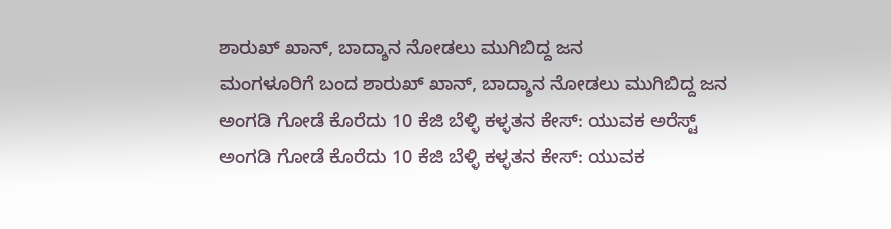ಶಾರುಖ್ ಖಾನ್, ಬಾದ್ಶಾನ ನೋಡಲು ಮುಗಿಬಿದ್ದ ಜನ
ಮಂಗಳೂರಿಗೆ ಬಂದ ಶಾರುಖ್ ಖಾನ್, ಬಾದ್ಶಾನ ನೋಡಲು ಮುಗಿಬಿದ್ದ ಜನ
ಅಂಗಡಿ ಗೋಡೆ ಕೊರೆದು 10 ಕೆಜಿ ಬೆಳ್ಳಿ ಕಳ್ಳತನ ಕೇಸ್: ಯುವಕ ಅರೆಸ್ಟ್
ಅಂಗಡಿ ಗೋಡೆ ಕೊರೆದು 10 ಕೆಜಿ ಬೆಳ್ಳಿ ಕಳ್ಳತನ ಕೇಸ್: ಯುವಕ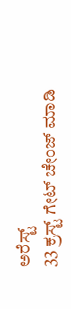ಅರೆಸ್ಟ್
33 ಕ್ರಸ್ಟ್ ಗೇಟ್ ಚೇಂಜ್ ಮಾಡಿ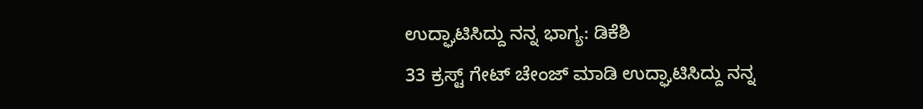ಉದ್ಘಾಟಿಸಿದ್ದು ನನ್ನ ಭಾಗ್ಯ: ಡಿಕೆಶಿ
33 ಕ್ರಸ್ಟ್ ಗೇಟ್ ಚೇಂಜ್ ಮಾಡಿ ಉದ್ಘಾಟಿಸಿದ್ದು ನನ್ನ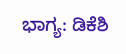ಭಾಗ್ಯ: ಡಿಕೆಶಿ